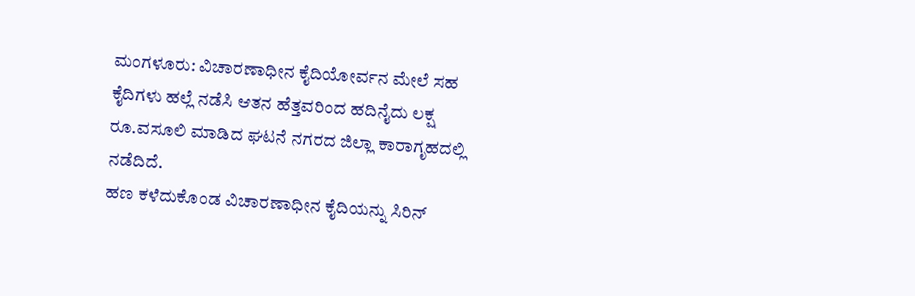ಮಂಗಳೂರು: ವಿಚಾರಣಾಧೀನ ಕೈದಿಯೋರ್ವನ ಮೇಲೆ ಸಹ ಕೈದಿಗಳು ಹಲ್ಲೆ ನಡೆಸಿ ಆತನ ಹೆತ್ತವರಿಂದ ಹದಿನೈದು ಲಕ್ಷ ರೂ.ವಸೂಲಿ ಮಾಡಿದ ಘಟನೆ ನಗರದ ಜಿಲ್ಲಾ ಕಾರಾಗೃಹದಲ್ಲಿ ನಡೆದಿದೆ.
ಹಣ ಕಳೆದುಕೊಂಡ ವಿಚಾರಣಾಧೀನ ಕೈದಿಯನ್ನು ಸಿರಿನ್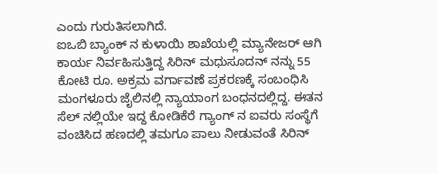ಎಂದು ಗುರುತಿಸಲಾಗಿದೆ.
ಐಒಬಿ ಬ್ಯಾಂಕ್ ನ ಕುಳಾಯಿ ಶಾಖೆಯಲ್ಲಿ ಮ್ಯಾನೇಜರ್ ಆಗಿ ಕಾರ್ಯ ನಿರ್ವಹಿಸುತ್ತಿದ್ದ ಸಿರಿನ್ ಮಧುಸೂದನ್ ನನ್ನು 55 ಕೋಟಿ ರೂ. ಅಕ್ರಮ ವರ್ಗಾವಣೆ ಪ್ರಕರಣಕ್ಕೆ ಸಂಬಂಧಿಸಿ ಮಂಗಳೂರು ಜೈಲಿನಲ್ಲಿ ನ್ಯಾಯಾಂಗ ಬಂಧನದಲ್ಲಿದ್ದ. ಈತನ ಸೆಲ್ ನಲ್ಲಿಯೇ ಇದ್ದ ಕೋಡಿಕೆರೆ ಗ್ಯಾಂಗ್ ನ ಐವರು ಸಂಸ್ಥೆಗೆ ವಂಚಿಸಿದ ಹಣದಲ್ಲಿ ತಮಗೂ ಪಾಲು ನೀಡುವಂತೆ ಸಿರಿನ್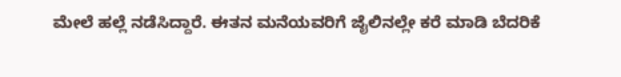ಮೇಲೆ ಹಲ್ಲೆ ನಡೆಸಿದ್ದಾರೆ. ಈತನ ಮನೆಯವರಿಗೆ ಜೈಲಿನಲ್ಲೇ ಕರೆ ಮಾಡಿ ಬೆದರಿಕೆ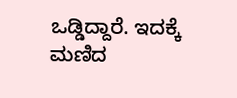ಒಡ್ಡಿದ್ದಾರೆ. ಇದಕ್ಕೆ ಮಣಿದ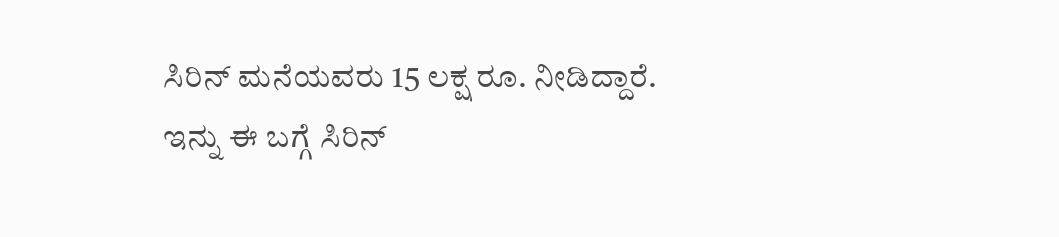ಸಿರಿನ್ ಮನೆಯವರು 15 ಲಕ್ಷ ರೂ. ನೀಡಿದ್ದಾರೆ.
ಇನ್ನು ಈ ಬಗ್ಗೆ ಸಿರಿನ್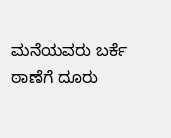ಮನೆಯವರು ಬರ್ಕೆ ಠಾಣೆಗೆ ದೂರು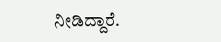ನೀಡಿದ್ದಾರೆ.